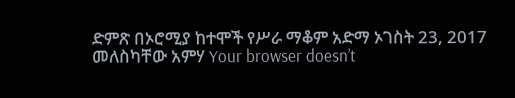ድምጽ በኦሮሚያ ከተሞች የሥራ ማቆም አድማ ኦገስት 23, 2017 መለስካቸው አምሃ Your browser doesn’t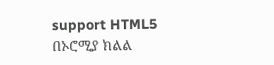support HTML5 በኦሮሚያ ክልል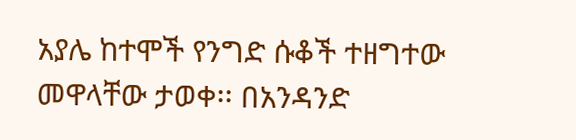አያሌ ከተሞች የንግድ ሱቆች ተዘግተው መዋላቸው ታወቀ፡፡ በአንዳንድ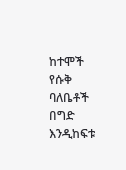ከተሞች የሱቅ ባለቤቶች በግድ እንዲከፍቱ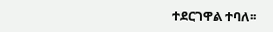ተደርገዋል ተባለ፡፡